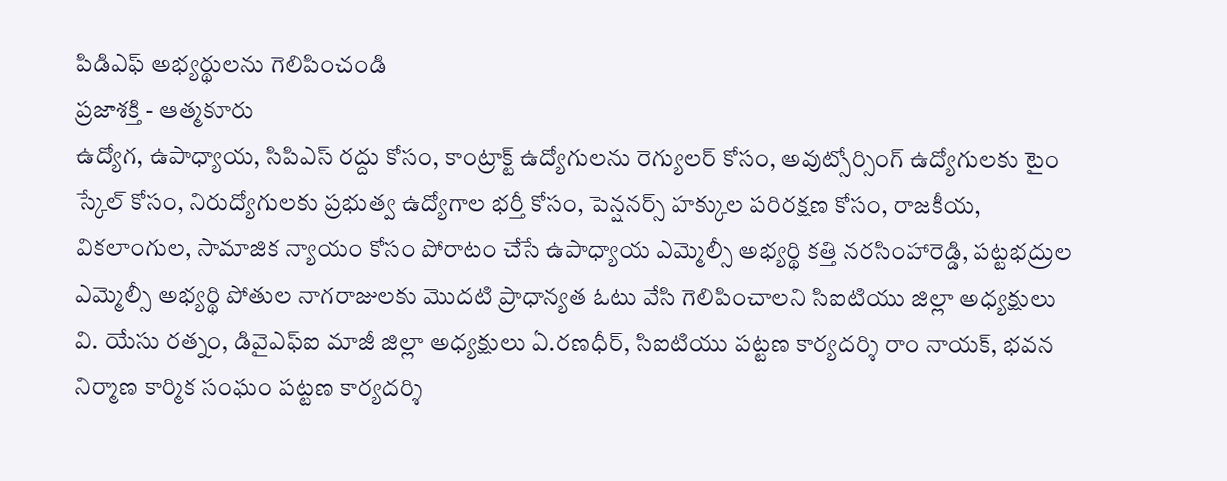పిడిఎఫ్ అభ్యర్థులను గెలిపించండి
ప్రజాశక్తి - ఆత్మకూరు
ఉద్యోగ, ఉపాధ్యాయ, సిపిఎస్ రద్దు కోసం, కాంట్రాక్ట్ ఉద్యోగులను రెగ్యులర్ కోసం, అవుట్సోర్సింగ్ ఉద్యోగులకు టైం స్కేల్ కోసం, నిరుద్యోగులకు ప్రభుత్వ ఉద్యోగాల భర్తీ కోసం, పెన్షనర్స్ హక్కుల పరిరక్షణ కోసం, రాజకీయ, వికలాంగుల, సామాజిక న్యాయం కోసం పోరాటం చేసే ఉపాధ్యాయ ఎమ్మెల్సీ అభ్యర్థి కత్తి నరసింహారెడ్డి, పట్టభద్రుల ఎమ్మెల్సీ అభ్యర్థి పోతుల నాగరాజులకు మొదటి ప్రాధాన్యత ఓటు వేసి గెలిపించాలని సిఐటియు జిల్లా అధ్యక్షులు వి. యేసు రత్నం, డివైఎఫ్ఐ మాజీ జిల్లా అధ్యక్షులు ఏ.రణధీర్, సిఐటియు పట్టణ కార్యదర్శి రాం నాయక్, భవన నిర్మాణ కార్మిక సంఘం పట్టణ కార్యదర్శి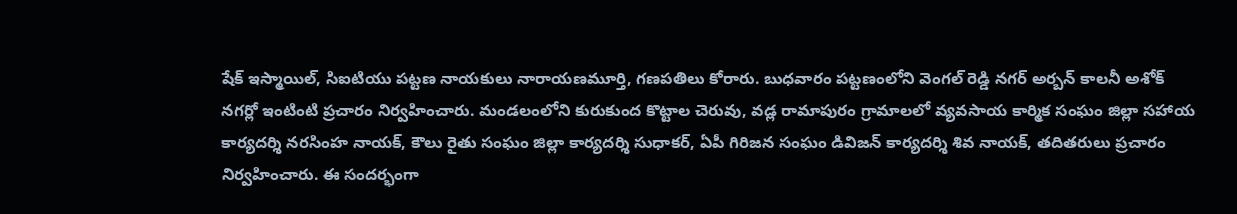షేక్ ఇస్మాయిల్, సిఐటియు పట్టణ నాయకులు నారాయణమూర్తి, గణపతిలు కోరారు. బుధవారం పట్టణంలోని వెంగల్ రెడ్డి నగర్ అర్బన్ కాలనీ అశోక్ నగర్లో ఇంటింటి ప్రచారం నిర్వహించారు. మండలంలోని కురుకుంద కొట్టాల చెరువు, వడ్ల రామాపురం గ్రామాలలో వ్యవసాయ కార్మిక సంఘం జిల్లా సహాయ కార్యదర్శి నరసింహ నాయక్, కౌలు రైతు సంఘం జిల్లా కార్యదర్శి సుధాకర్, ఏపీ గిరిజన సంఘం డివిజన్ కార్యదర్శి శివ నాయక్, తదితరులు ప్రచారం నిర్వహించారు. ఈ సందర్భంగా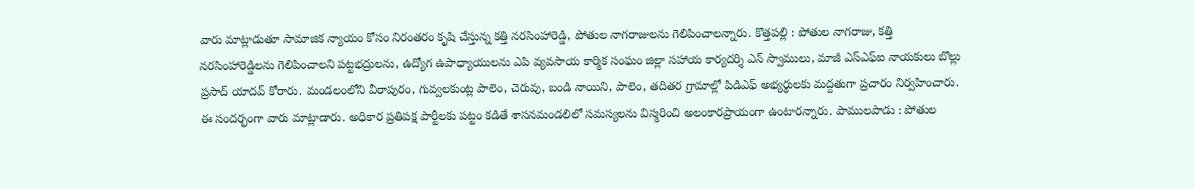వారు మాట్లాడుతూ సామాజిక న్యాయం కోసం నిరంతరం కృషి చేస్తున్న కత్తి నరసింహారెడ్డి, పోతుల నాగరాజులను గెలిపించాలన్నారు. కొత్తపల్లి : పోతుల నాగరాజు, కత్తి నరసింహారెడ్డిలను గెలిపించాలని పట్టభద్రులను, ఉద్యోగ ఉపాధ్యాయులను ఎపి వ్యవసాయ కార్మిక సంఘం జిల్లా సహాయ కార్యదర్శి ఎన్ స్వాములు, మాజీ ఎస్ఎఫ్ఐ నాయకులు బొల్లు ప్రసాద్ యాదవ్ కోరారు. మండలంలోని వీరాపురం, గువ్వలకుంట్ల పాలెం, చెరువు, బండి నాయిని, పాలెం, తదితర గ్రామాల్లో పిడిఎఫ్ అభ్యర్థులకు మద్దతుగా ప్రచారం నిర్వహించారు. ఈ సందర్భంగా వారు మాట్లాడారు. అధికార ప్రతిపక్ష పార్టీలకు పట్టం కడితే శాసనమండలిలో సమస్యలను విస్మరించి అలంకారప్రాయంగా ఉంటారన్నారు. పాములపాడు : పోతుల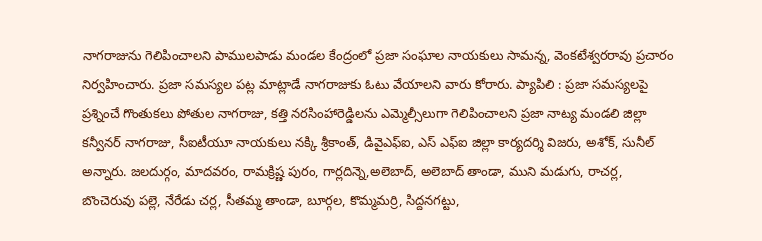నాగరాజును గెలిపించాలని పాములపాడు మండల కేంద్రంలో ప్రజా సంఘాల నాయకులు సామన్న, వెంకటేశ్వరరావు ప్రచారం నిర్వహించారు. ప్రజా సమస్యల పట్ల మాట్లాడే నాగరాజుకు ఓటు వేయాలని వారు కోరారు. ప్యాపిలి : ప్రజా సమస్యలపై ప్రశ్నించే గొంతుకలు పోతుల నాగరాజు, కత్తి నరసింహారెడ్డిలను ఎమ్మెల్సీలుగా గెలిపించాలని ప్రజా నాట్య మండలి జిల్లా కన్వీనర్ నాగరాజు, సీఐటీయూ నాయకులు నక్కి శ్రీకాంత్, డివైఎఫ్ఐ, ఎస్ ఎఫ్ఐ జిల్లా కార్యదర్శి విజరు, అశోక్, సునీల్ అన్నారు. జలదుర్గం, మాదవరం, రామక్రిష్ణ పురం, గార్లదిన్నె,అలెబాద్, అలెబాద్ తాండా, ముని మడుగు, రాచర్ల, బొంచెరువు పల్లె, నేరేడు చర్ల, సీతమ్మ తాండా, బూర్గల, కొమ్మమర్రి, సిద్దనగట్టు,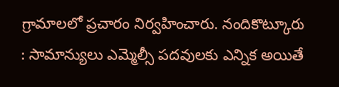గ్రామాలలో ప్రచారం నిర్వహించారు. నందికొట్కూరు : సామాన్యులు ఎమ్మెల్సీ పదవులకు ఎన్నిక అయితే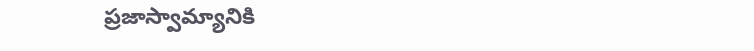ప్రజాస్వామ్యానికి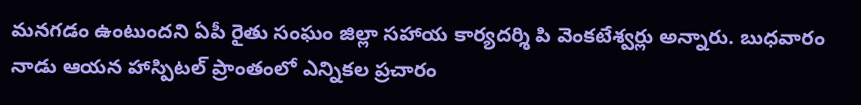మనగడం ఉంటుందని ఏపీ రైతు సంఘం జిల్లా సహాయ కార్యదర్శి పి వెంకటేశ్వర్లు అన్నారు. బుధవారం నాడు ఆయన హాస్పిటల్ ప్రాంతంలో ఎన్నికల ప్రచారం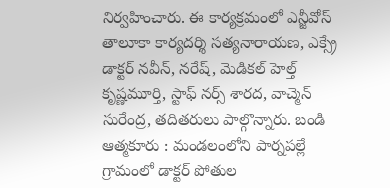నిర్వహించారు. ఈ కార్యక్రమంలో ఎన్జీవోస్ తాలూకా కార్యదర్శి సత్యనారాయణ, ఎక్స్రే డాక్టర్ నవీన్, నరేష్, మెడికల్ హెల్త్ కృష్ణమూర్తి, స్టాఫ్ నర్స్ శారద, వాచ్మెన్ సురేంద్ర, తదితరులు పాల్గొన్నారు. బండి ఆత్మకూరు : మండలంలోని పార్నపల్లే గ్రామంలో డాక్టర్ పోతుల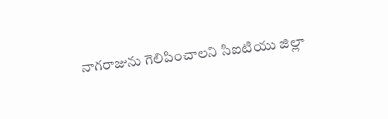నాగరాజును గెలిపించాలని సిఐటియు జిల్లా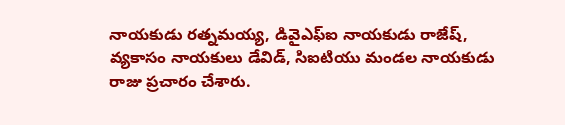నాయకుడు రత్నమయ్య, డివైఎఫ్ఐ నాయకుడు రాజేష్, వ్యకాసం నాయకులు డేవిడ్, సిఐటియు మండల నాయకుడు రాజు ప్రచారం చేశారు.